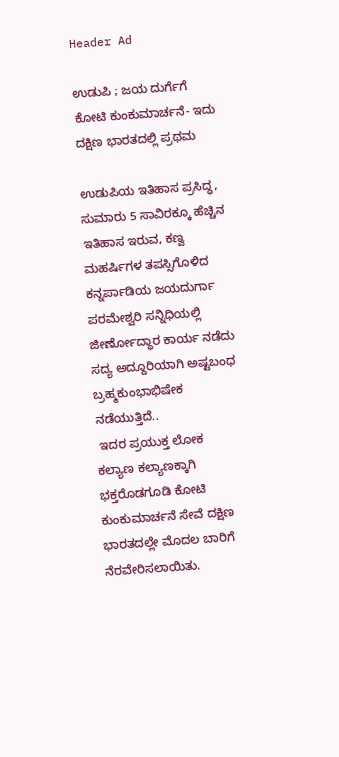Header Ad

ಉಡುಪಿ ; ಜಯ ದುರ್ಗೆಗೆ ಕೋಟಿ ಕುಂಕುಮಾರ್ಚನೆ- ಇದು ದಕ್ಷಿಣ ಭಾರತದಲ್ಲಿ ಪ್ರಥಮ

ಉಡುಪಿಯ ಇತಿಹಾಸ ಪ್ರಸಿದ್ಧ, ಸುಮಾರು 5 ಸಾವಿರಕ್ಕೂ ಹೆಚ್ಚಿನ ಇತಿಹಾಸ ಇರುವ, ಕಣ್ವ ಮಹರ್ಷಿಗಳ ತಪಸ್ಸಿಗೊಳಿದ ಕನ್ನರ್ಪಾಡಿಯ ಜಯದುರ್ಗಾ ಪರಮೇಶ್ವರಿ ಸನ್ನಿಧಿಯಲ್ಲಿ ಜೀರ್ಣೋದ್ಧಾರ ಕಾರ್ಯ ನಡೆದು ಸದ್ಯ ಅದ್ದೂರಿಯಾಗಿ ಅಷ್ಟಬಂಧ ಬ್ರಹ್ಮಕುಂಭಾಭಿಷೇಕ ನಡೆಯುತ್ತಿದೆ..
 ಇದರ ಪ್ರಯುಕ್ತ ಲೋಕ ಕಲ್ಯಾಣ ಕಲ್ಯಾಣಕ್ಕಾಗಿ ಭಕ್ತರೊಡಗೂಡಿ ಕೋಟಿ ಕುಂಕುಮಾರ್ಚನೆ ಸೇವೆ ದಕ್ಷಿಣ ಭಾರತದಲ್ಲೇ ಮೊದಲ ಬಾರಿಗೆ ನೆರವೇರಿಸಲಾಯಿತು.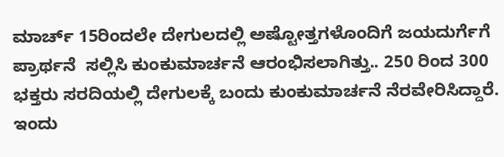ಮಾರ್ಚ್ 15ರಿಂದಲೇ ದೇಗುಲದಲ್ಲಿ ಅಷ್ಟೋತ್ತಗಳೊಂದಿಗೆ ಜಯದುರ್ಗೆಗೆ ಪ್ರಾರ್ಥನೆ  ಸಲ್ಲಿಸಿ ಕುಂಕುಮಾರ್ಚನೆ ಆರಂಭಿಸಲಾಗಿತ್ತು.. 250 ರಿಂದ 300 ಭಕ್ತರು ಸರದಿಯಲ್ಲಿ ದೇಗುಲಕ್ಕೆ ಬಂದು ಕುಂಕುಮಾರ್ಚನೆ ನೆರವೇರಿಸಿದ್ದಾರೆ. ಇಂದು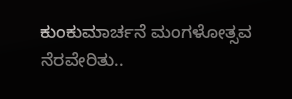ಕುಂಕುಮಾರ್ಚನೆ ಮಂಗಳೋತ್ಸವ ನೆರವೇರಿತು..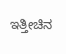ಇತ್ತೀಚಿನ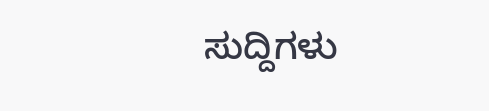ಸುದ್ದಿಗಳು